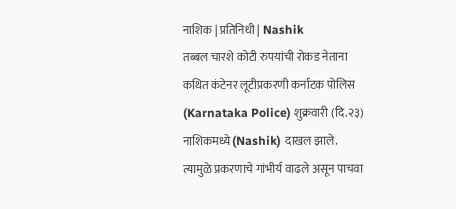नाशिक | प्रतिनिधी | Nashik
तब्बल चारशे कोटी रुपयांची रोकड नेताना कथित कंटेनर लूटीप्रकरणी कर्नाटक पोलिस (Karnataka Police) शुक्रवारी (दि.२३) नाशिकमध्ये (Nashik) दाखल झाले. त्यामुळे प्रकरणाचे गांभीर्य वाढले असून पाचवा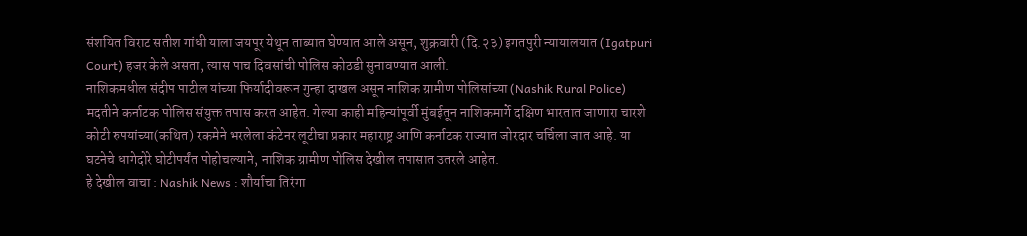संशयित विराट सतीश गांधी याला जयपूर येथून ताब्यात घेण्यात आले असून, शुक्रवारी (दि.२३) इगतपुरी न्यायालयात (Igatpuri Court) हजर केले असता, त्यास पाच दिवसांची पोलिस कोठडी सुनावण्यात आली.
नाशिकमधील संदीप पाटील यांच्या फिर्यादीवरून गुन्हा दाखल असून नाशिक ग्रामीण पोलिसांच्या (Nashik Rural Police) मदतीने कर्नाटक पोलिस संयुक्त तपास करत आहेत. गेल्या काही महिन्यांपूर्वी मुंबईतून नाशिकमार्गे दक्षिण भारतात जाणारा चारशे कोटी रुपयांच्या(कथित) रकमेने भरलेला कंटेनर लूटीचा प्रकार महाराष्ट्र आणि कर्नाटक राज्यात जोरदार चर्चिला जात आहे. या घटनेचे धागेदोरे घोटीपर्यंत पोहोचल्याने, नाशिक ग्रामीण पोलिस देखील तपासात उतरले आहेत.
हे देखील वाचा : Nashik News : शौर्याचा तिरंगा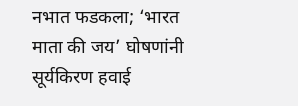नभात फडकला; ‘भारत माता की जय’ घोषणांनी सूर्यकिरण हवाई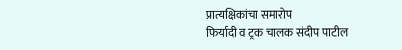प्रात्यक्षिकांचा समारोप
फिर्यादी व ट्रक चालक संदीप पाटील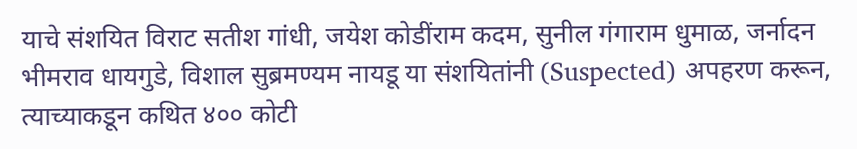याचे संशयित विराट सतीश गांधी, जयेश कोडींराम कदम, सुनील गंगाराम धुमाळ, जर्नादन भीमराव धायगुडे, विशाल सुब्रमण्यम नायडू या संशयितांनी (Suspected) अपहरण करून, त्याच्याकडून कथित ४०० कोटी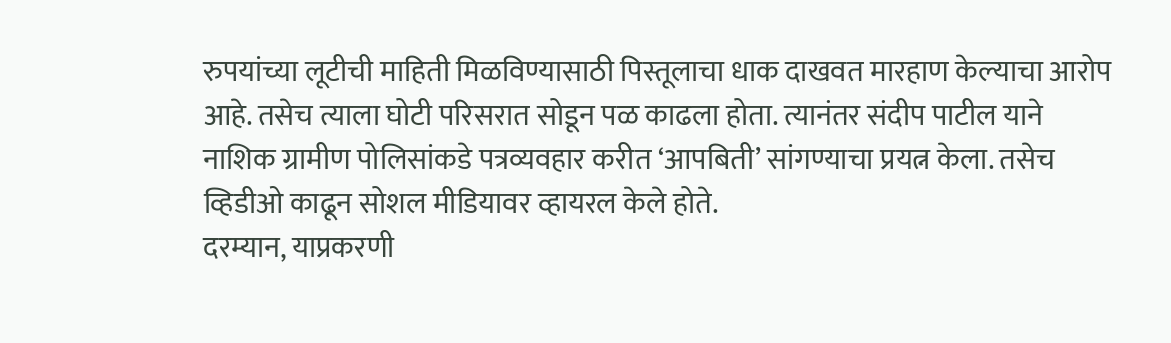रुपयांच्या लूटीची माहिती मिळविण्यासाठी पिस्तूलाचा धाक दाखवत मारहाण केल्याचा आरोप आहे. तसेच त्याला घोटी परिसरात सोडून पळ काढला होता. त्यानंतर संदीप पाटील याने नाशिक ग्रामीण पोलिसांकडे पत्रव्यवहार करीत ‘आपबिती’ सांगण्याचा प्रयत्न केला. तसेच व्हिडीओ काढून सोशल मीडियावर व्हायरल केले होते.
दरम्यान, याप्रकरणी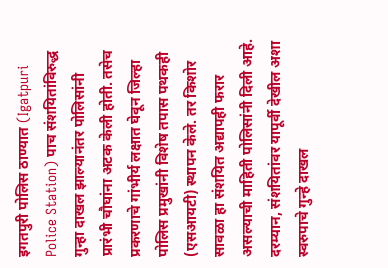इगतपुरी पोलिस ठाण्यात (Igatpuri Police Station) पाच संशयितांविरुद्ध गुन्हा दाखल झाल्यानंतर पोलिसांनी प्रारंभी चौघांना अटक केली होती. तसेच प्रकरणाचे गांभीर्य लक्षात घेवून जिल्हा पोलिस प्रमुखांनी विशेष तपास पथकही (एसआयटी) स्थापन केले. तर किशोर सावळा हा संशयित अद्यापही फरार असल्याची माहिती पोलिसांनी दिली आहे. दरम्यान, संशयितांवर यापूर्वी देखील अशा स्वरुपाचे गुन्हे दाखल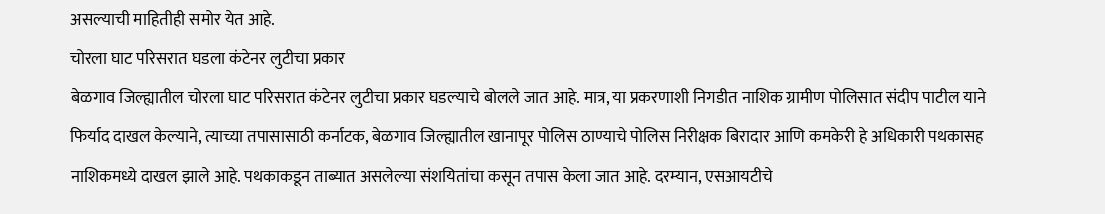असल्याची माहितीही समोर येत आहे.
चोरला घाट परिसरात घडला कंटेनर लुटीचा प्रकार
बेळगाव जिल्ह्यातील चोरला घाट परिसरात कंटेनर लुटीचा प्रकार घडल्याचे बोलले जात आहे. मात्र, या प्रकरणाशी निगडीत नाशिक ग्रामीण पोलिसात संदीप पाटील याने फिर्याद दाखल केल्याने, त्याच्या तपासासाठी कर्नाटक, बेळगाव जिल्ह्यातील खानापूर पोलिस ठाण्याचे पोलिस निरीक्षक बिरादार आणि कमकेरी हे अधिकारी पथकासह नाशिकमध्ये दाखल झाले आहे. पथकाकडून ताब्यात असलेल्या संशयितांचा कसून तपास केला जात आहे. दरम्यान, एसआयटीचे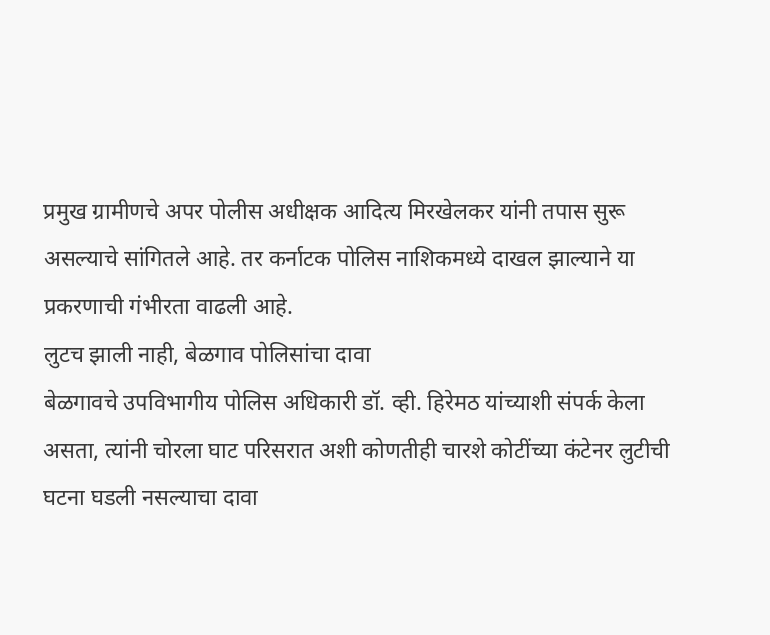प्रमुख ग्रामीणचे अपर पोलीस अधीक्षक आदित्य मिरखेलकर यांनी तपास सुरू असल्याचे सांगितले आहे. तर कर्नाटक पोलिस नाशिकमध्ये दाखल झाल्याने या प्रकरणाची गंभीरता वाढली आहे.
लुटच झाली नाही, बेळगाव पोलिसांचा दावा
बेळगावचे उपविभागीय पोलिस अधिकारी डॉ. व्ही. हिरेमठ यांच्याशी संपर्क केला असता, त्यांनी चोरला घाट परिसरात अशी कोणतीही चारशे कोटींच्या कंटेनर लुटीची घटना घडली नसल्याचा दावा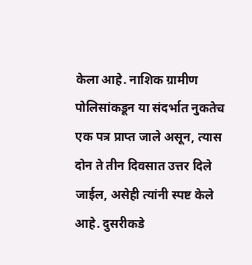केला आहे. नाशिक ग्रामीण पोलिसांकडून या संदर्भात नुकतेच एक पत्र प्राप्त जाले असून, त्यास दोन ते तीन दिवसात उत्तर दिले जाईल, असेही त्यांनी स्पष्ट केले आहे. दुसरीकडे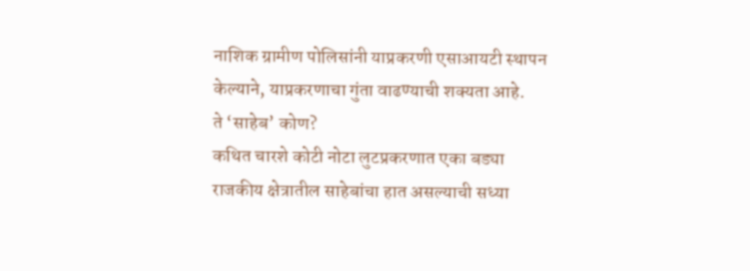नाशिक ग्रामीण पोलिसांनी याप्रकरणी एसाआयटी स्थापन केल्याने, याप्रकरणाचा गुंता वाढण्याची शक्यता आहे.
ते ‘साहेब’ कोण?
कथित चारशे कोटी नोटा लुटप्रकरणात एका बड्या राजकीय क्षेत्रातील साहेबांचा हात असल्याची सध्या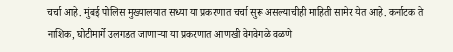चर्चा आहे. मुंबई पोलिस मुख्यालयात सध्या या प्रकरणात चर्चा सुरू असल्याचीही माहिती सामेर येत आहे. कर्नाटक ते नाशिक, घोटीमार्गे उलगडत जाणाऱ्या या प्रकरणात आणखी वेगवेगळे वळणे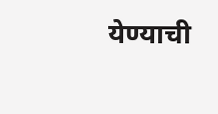येण्याची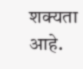शक्यता आहे.